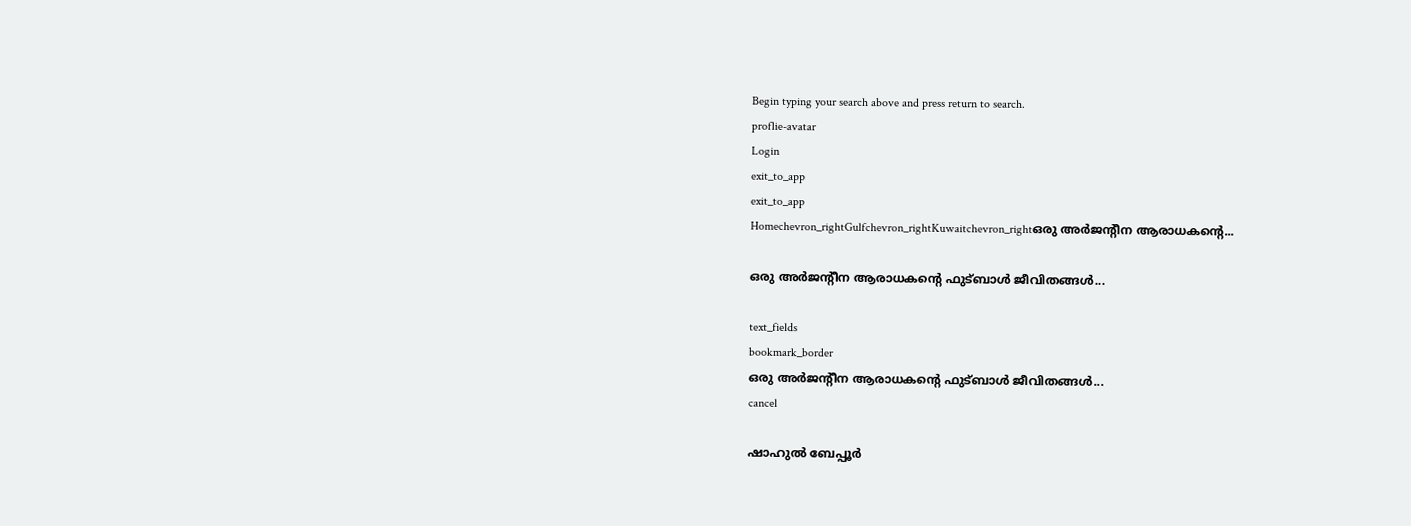Begin typing your search above and press return to search.
proflie-avatar
Login
exit_to_app
exit_to_app
Homechevron_rightGulfchevron_rightKuwaitchevron_rightഒരു അർജന്റീന ആരാധകന്റെ...

ഒരു അർജന്റീന ആരാധകന്റെ ഫുട്ബാൾ ജീവിതങ്ങൾ...

text_fields
bookmark_border
ഒരു അർജന്റീന ആരാധകന്റെ ഫുട്ബാൾ ജീവിതങ്ങൾ...
cancel

ഷാഹുൽ ബേപ്പൂർ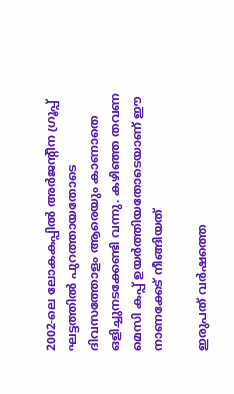2002-ലെ ലോകകപ്പിൽ അർജന്റീന ഗ്രൂപ്പ് ഘട്ടത്തിൽ പുറത്തായതോടെ ദിവസത്തോളം ആരെയും കാണാതെ ഒളിച്ചുനടക്കേണ്ടി വന്നു. കഴിഞ്ഞ തവണ മെസി കപ്പ് ഉയർത്തിയതോടെയാണ് ഈ നാണക്കേട് നീങ്ങിയത്

ഇരുപത് വർഷത്തെ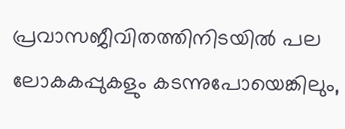പ്രവാസജീവിതത്തിനിടയിൽ പല ലോകകപ്പുകളും കടന്നുപോയെങ്കിലും,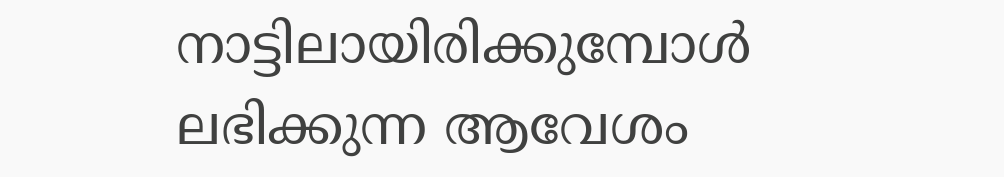നാട്ടിലായിരിക്കുമ്പോൾ ലഭിക്കുന്ന ആവേശം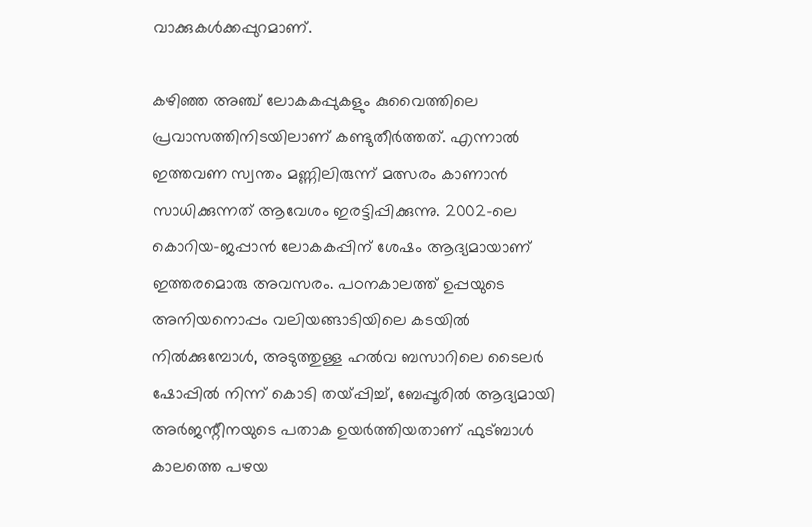വാക്കുകൾക്കപ്പുറമാണ്.

കഴിഞ്ഞ അഞ്ച് ലോകകപ്പുകളും കുവൈത്തിലെ പ്രവാസത്തിനിടയിലാണ് കണ്ടുതീർത്തത്. എന്നാൽ ഇത്തവണ സ്വന്തം മണ്ണിലിരുന്ന് മത്സരം കാണാൻ സാധിക്കുന്നത് ആവേശം ഇരട്ടിപ്പിക്കുന്നു. 2002-ലെ കൊറിയ-ജപ്പാൻ ലോകകപ്പിന് ശേഷം ആദ്യമായാണ് ഇത്തരമൊരു അവസരം. പഠനകാലത്ത് ഉപ്പയുടെ അനിയനൊപ്പം വലിയങ്ങാടിയിലെ കടയിൽ നിൽക്കുമ്പോൾ, അടുത്തുള്ള ഹൽവ ബസാറിലെ ടൈലർ ഷോപ്പിൽ നിന്ന് കൊടി തയ്പ്പിച്ച്, ബേപ്പൂരിൽ ആദ്യമായി അർജന്റീനയുടെ പതാക ഉയർത്തിയതാണ് ഫുട്ബാൾ കാലത്തെ പഴയ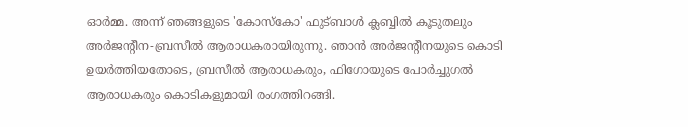ഓർമ്മ. അന്ന് ഞങ്ങളുടെ 'കോസ്കോ' ഫുട്ബാൾ ക്ലബ്ബിൽ കൂടുതലും അർജന്റീന-ബ്രസീൽ ആരാധകരായിരുന്നു. ഞാൻ അർജന്റീനയുടെ കൊടി ഉയർത്തിയതോടെ, ബ്രസീൽ ആരാധകരും, ഫിഗോയുടെ പോർച്ചുഗൽ ആരാധകരും കൊടികളുമായി രംഗത്തിറങ്ങി.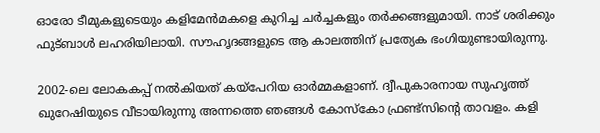ഓരോ ടീമുകളുടെയും കളിമേൻമകളെ കുറിച്ച ചർച്ചകളും തർക്കങ്ങളുമായി. നാട് ശരിക്കും ഫുട്ബാൾ ലഹരിയിലായി. സൗഹൃദങ്ങളുടെ ആ കാലത്തിന് പ്രത്യേക ഭംഗിയുണ്ടായിരുന്നു.

2002-ലെ ലോകകപ്പ് നൽകിയത് കയ്പേറിയ ഓർമ്മകളാണ്. ദ്വീപുകാരനായ സുഹൃത്ത് ഖുറേഷിയുടെ വീടായിരുന്നു അന്നത്തെ ഞങ്ങൾ കോസ്കോ ഫ്രണ്ട്സിന്റെ താവളം. കളി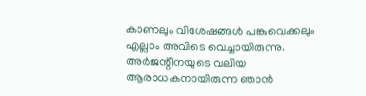കാണലും വിശേഷങ്ങൾ പങ്കുവെക്കലും എല്ലാം അവിടെ വെച്ചായിരുന്നു. അർജന്റീനയുടെ വലിയ ആരാധകനായിരുന്ന ഞാൻ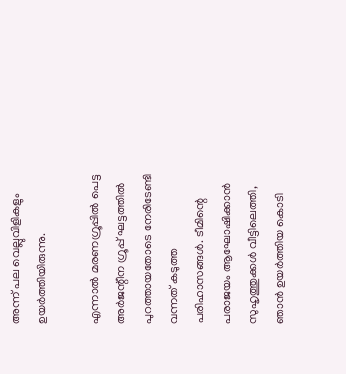അന്ന് പല വെല്ലുവിളികളും ഉയർത്തിയിരുന്നു.

എന്നാൽ മരണഗ്രൂപ്പിൽ പെട്ട അർജന്റീന ഗ്രൂപ്പ് ഘട്ടത്തിൽ പുറത്തായതോടെ നേരിടേണ്ടി വന്നത് കടുത്ത പരിഹാസങ്ങൾ. ടീമിന്റെ പരാജയം ആഘോഷിക്കാൻ സുഹൃത്തുക്കൾ വീട്ടിലെത്തി, ഞാൻ ഉയർത്തിയ കൊടി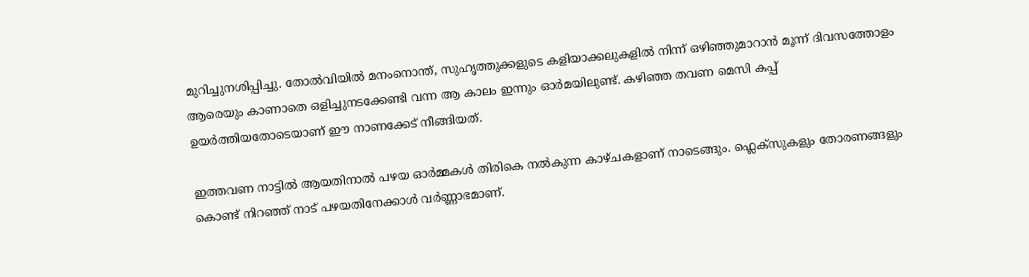മുറിച്ചുനശിപ്പിച്ചു. തോൽവിയിൽ മനംനൊന്ത്, സുഹൃത്തുക്കളുടെ കളിയാക്കലുകളിൽ നിന്ന് ഒഴിഞ്ഞുമാറാൻ മൂന്ന് ദിവസത്തോളം ആരെയും കാണാതെ ഒളിച്ചുനടക്കേണ്ടി വന്ന ആ കാലം ഇന്നും ഓർമയിലുണ്ട്. കഴിഞ്ഞ തവണ മെസി കപ്പ് ഉയർത്തിയതോടെയാണ് ഈ നാണക്കേട് നീങ്ങിയത്.

ഇത്തവണ നാട്ടിൽ ആയതിനാൽ പഴയ ഓർമ്മകൾ തിരികെ നൽകുന്ന കാഴ്ചകളാണ് നാടെങ്ങും. ഫ്ലെക്സുകളും തോരണങ്ങളും കൊണ്ട് നിറഞ്ഞ് നാട് പഴയതിനേക്കാൾ വർണ്ണാഭമാണ്.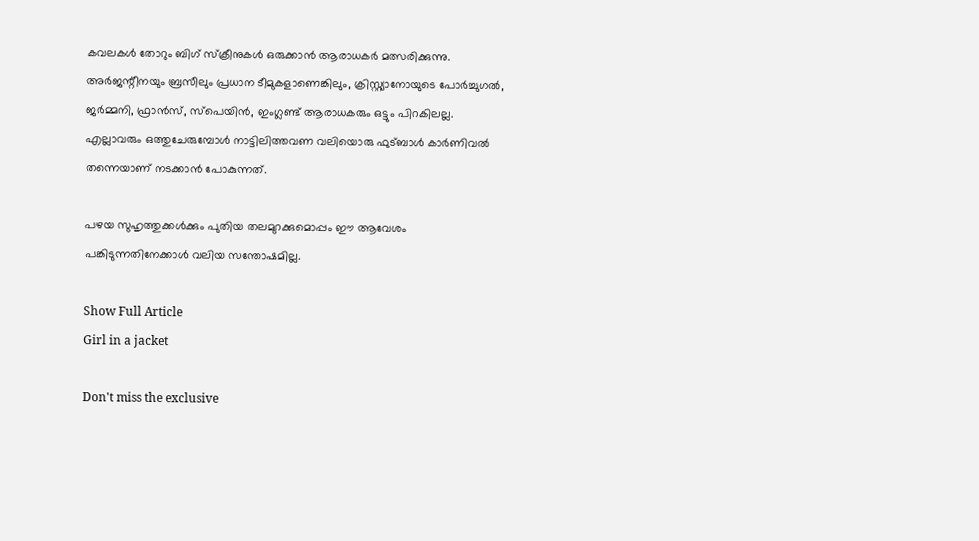കവലകൾ തോറും ബിഗ് സ്ക്രീനുകൾ ഒരുക്കാൻ ആരാധകർ മത്സരിക്കുന്നു. അർജന്റീനയും ബ്രസീലും പ്രധാന ടീമുകളാണെങ്കിലും, ക്രിസ്റ്റ്യാനോയുടെ പോർച്ചുഗൽ, ജർമ്മനി, ഫ്രാൻസ്, സ്പെയിൻ, ഇംഗ്ലണ്ട് ആരാധകരും ഒട്ടും പിറകിലല്ല. എല്ലാവരും ഒത്തുചേരുമ്പോൾ നാട്ടിലിത്തവണ വലിയൊരു ഫുട്ബാൾ കാർണിവൽ തന്നെയാണ് നടക്കാൻ പോകുന്നത്.

പഴയ സുഹൃത്തുക്കൾക്കും പുതിയ തലമുറക്കുമൊപ്പം ഈ ആവേശം പങ്കിടുന്നതിനേക്കാൾ വലിയ സന്തോഷമില്ല.

Show Full Article
Girl in a jacket

Don't miss the exclusive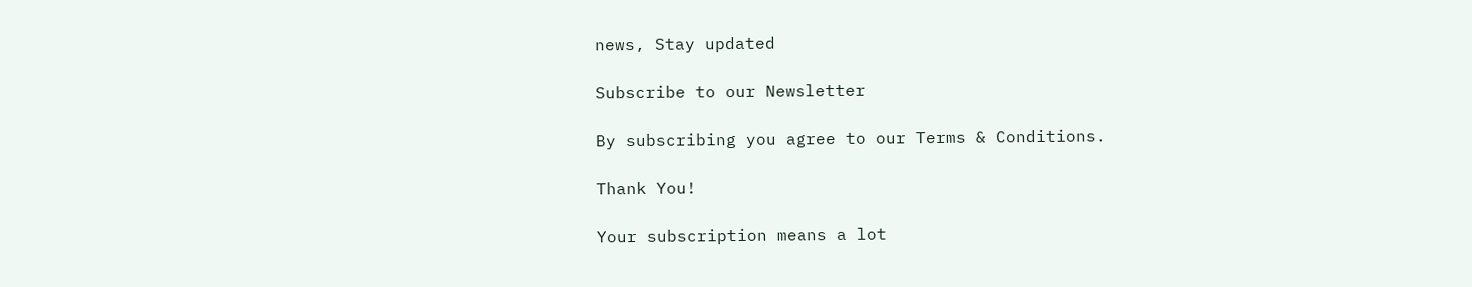news, Stay updated

Subscribe to our Newsletter

By subscribing you agree to our Terms & Conditions.

Thank You!

Your subscription means a lot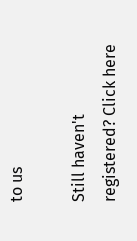to us

Still haven't registered? Click here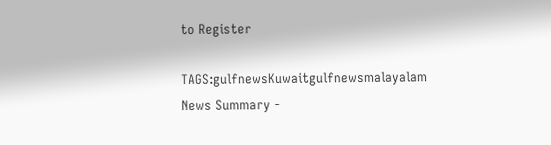to Register

TAGS:gulfnewsKuwaitgulfnewsmalayalam
News Summary -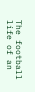The football life of an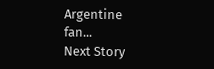Argentine fan...
Next Story